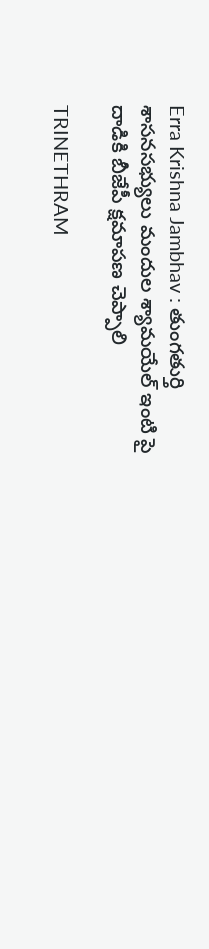Erra Krishna Jambhav : తుంగతుర్తి శాసనసభ్యులు మందుల శ్యామయేల్ ఇంటి పై దాడికి బీజేపీ క్షమాపణ చెప్పాలి

TRINETHRAM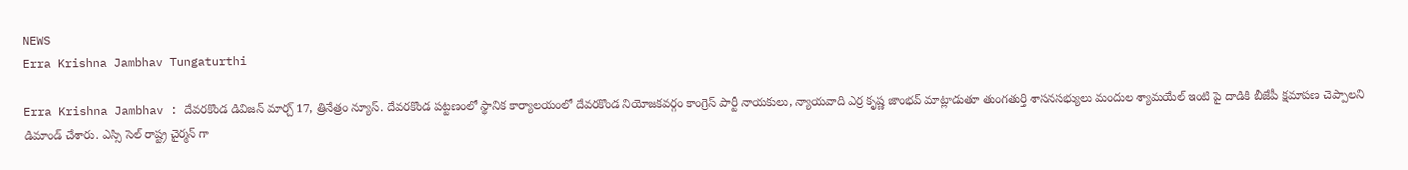NEWS
Erra Krishna Jambhav Tungaturthi

Erra Krishna Jambhav : దేవరకొండ డివిజన్ మార్చ్ 17, త్రినేత్రం న్యూస్. దేవరకొండ పట్టణంలో స్థానిక కార్యాలయంలో దేవరకొండ నియోజకవర్గం కాంగ్రెస్ పార్టీ నాయకులు, న్యాయవాది ఎర్ర కృష్ణ జాంభవ్ మాట్లాడుతూ తుంగతుర్తి శాసనసభ్యులు మందుల శ్యామయేల్ ఇంటి పై దాడికి బీజేపీ క్షమాపణ చెప్పాలని డిమాండ్ చేశారు. ఎస్సి సెల్ రాష్ట్ర చైర్మన్ గా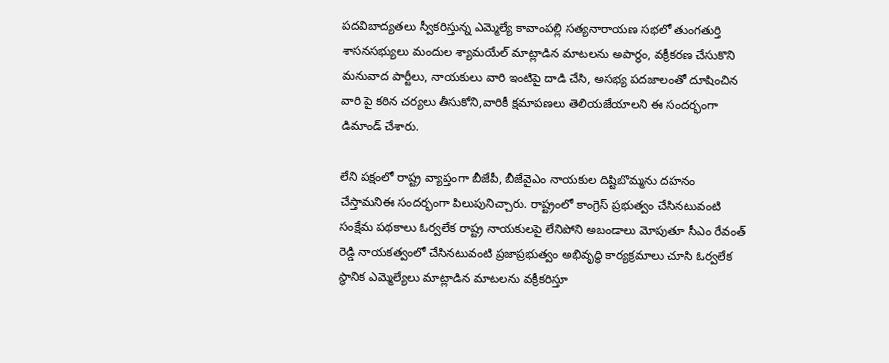పదవిబాద్యతలు స్వీకరిస్తున్న ఎమ్మెల్యే కావాంపల్లి సత్యనారాయణ సభలో తుంగతుర్తి శాసనసభ్యులు మందుల శ్యామయేల్ మాట్లాడిన మాటలను అపార్థం, వక్రీకరణ చేసుకొని మనువాద పార్టీలు, నాయకులు వారి ఇంటిపై దాడి చేసి, అసభ్య పదజాలంతో దూషించిన వారి పై కఠిన చర్యలు తీసుకోని,వారికీ క్షమాపణలు తెలియజేయాలని ఈ సందర్భంగా డిమాండ్ చేశారు.

లేని పక్షంలో రాష్ట్ర వ్యాప్తంగా బీజేపీ, బీజేవైఎం నాయకుల దిష్టిబొమ్మను దహనం చేస్తామనిఈ సందర్భంగా పిలుపునిచ్చారు. రాష్ట్రంలో కాంగ్రెస్ ప్రభుత్వం చేసినటువంటి సంక్షేమ పథకాలు ఓర్వలేక రాష్ట్ర నాయకులపై లేనిపోని అబండాలు మోపుతూ సీఎం రేవంత్ రెడ్డి నాయకత్వంలో చేసినటువంటి ప్రజాప్రభుత్వం అభివృద్ధి కార్యక్రమాలు చూసి ఓర్వలేక స్థానిక ఎమ్మెల్యేలు మాట్లాడిన మాటలను వక్రీకరిస్తూ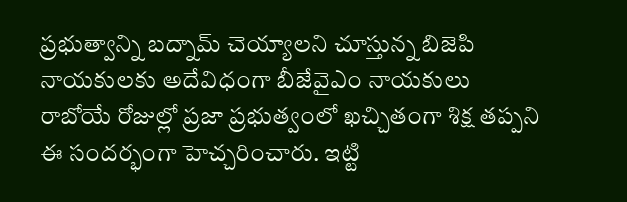ప్రభుత్వాన్ని బద్నామ్ చెయ్యాలని చూస్తున్న బిజెపి నాయకులకు అదేవిధంగా బీజేవైఎం నాయకులు రాబోయే రోజుల్లో ప్రజా ప్రభుత్వంలో ఖచ్చితంగా శిక్ష తప్పని ఈ సందర్భంగా హెచ్చరించారు. ఇట్టి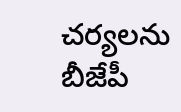చర్యలను బీజేపీ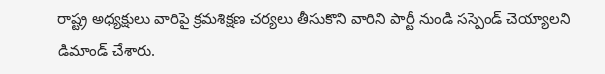రాష్ట్ర అధ్యక్షులు వారిపై క్రమశిక్షణ చర్యలు తీసుకొని వారిని పార్టీ నుండి సస్పెండ్ చెయ్యాలని డిమాండ్ చేశారు.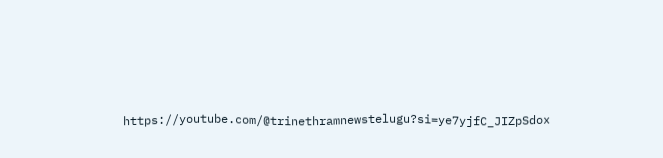https://youtube.com/@trinethramnewstelugu?si=ye7yjfC_JIZpSdox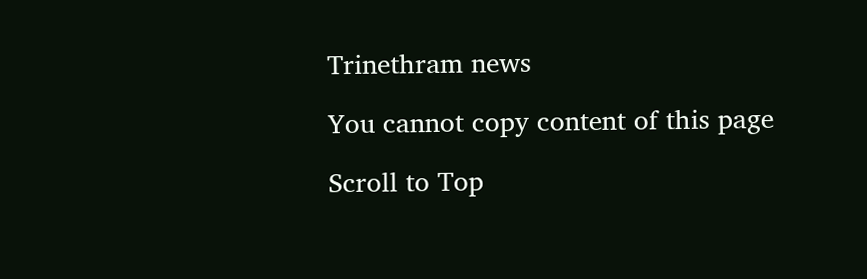Trinethram news

You cannot copy content of this page

Scroll to Top